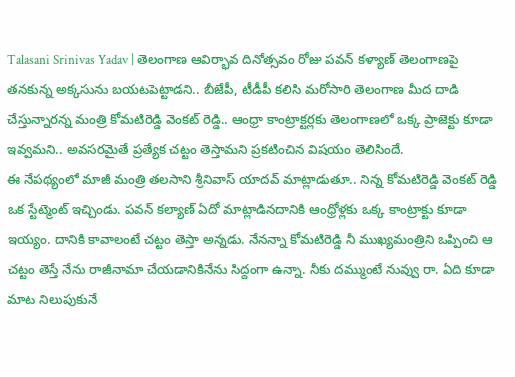Talasani Srinivas Yadav | తెలంగాణ ఆవిర్భావ దినోత్సవం రోజు పవన్ కళ్యాణ్ తెలంగాణపై తనకున్న అక్కసును బయటపెట్టాడని.. బీజేపీ, టీడీపీ కలిసి మరోసారి తెలంగాణ మీద దాడి చేస్తున్నారన్న మంత్రి కోమటిరెడ్డి వెంకట్ రెడ్డి.. ఆంధ్రా కాంట్రాక్టర్లకు తెలంగాణలో ఒక్క ప్రాజెక్టు కూడా ఇవ్వమని.. అవసరమైతే ప్రత్యేక చట్టం తెస్తామని ప్రకటించిన విషయం తెలిసిందే.
ఈ నేపథ్యంలో మాజీ మంత్రి తలసాని శ్రీనివాస్ యాదవ్ మాట్లాడుతూ.. నిన్న కోమటిరెడ్డి వెంకట్ రెడ్డి ఒక స్టేట్మెంట్ ఇచ్చిండు. పవన్ కల్యాణ్ ఏదో మాట్లాడినదానికి ఆంధ్రోళ్లకు ఒక్క కాంట్రాక్టు కూడా ఇయ్యం. దానికి కావాలంటే చట్టం తెస్తా అన్నడు. నేనన్నా కోమటిరెడ్డి నీ ముఖ్యమంత్రిని ఒప్పించి ఆ చట్టం తెస్తే నేను రాజీనామా చేయడానికినేను సిద్దంగా ఉన్నా. నీకు దమ్ముంటే నువ్వు రా. ఏది కూడా మాట నిలుపుకునే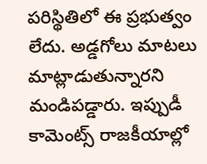పరిస్థితిలో ఈ ప్రభుత్వం లేదు. అడ్డగోలు మాటలు మాట్లాడుతున్నారని మండిపడ్డారు. ఇప్పుడీ కామెంట్స్ రాజకీయాల్లో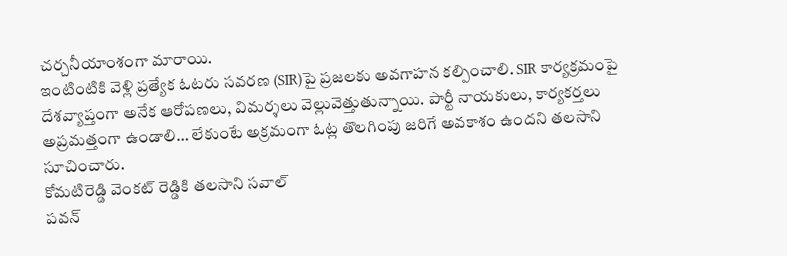చర్చనీయాంశంగా మారాయి.
ఇంటింటికి వెళ్లి ప్రత్యేక ఓటరు సవరణ (SIR)పై ప్రజలకు అవగాహన కల్పించాలి. SIR కార్యక్రమంపై దేశవ్యాప్తంగా అనేక ఆరోపణలు, విమర్శలు వెల్లువెత్తుతున్నాయి. పార్టీ నాయకులు, కార్యకర్తలు అప్రమత్తంగా ఉండాలి… లేకుంటే అక్రమంగా ఓట్ల తొలగింపు జరిగే అవకాశం ఉందని తలసాని సూచించారు.
కోమటిరెడ్డి వెంకట్ రెడ్డికి తలసాని సవాల్
పవన్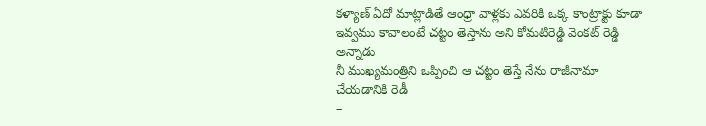కళ్యాణ్ ఏదో మాట్లాడితే ఆంధ్రా వాళ్లకు ఎవరికి ఒక్క కాంట్రాక్టు కూడా ఇవ్వము కావాలంటే చట్టం తెస్తాను అని కోమటిరెడ్డి వెంకట్ రెడ్డి అన్నాడు
నీ ముఖ్యమంత్రిని ఒప్పించి ఆ చట్టం తెస్తే నేను రాజీనామా చేయడానికి రెడీ
–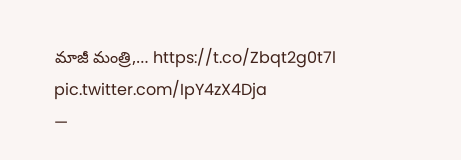మాజీ మంత్రి,… https://t.co/Zbqt2g0t7l pic.twitter.com/IpY4zX4Dja
—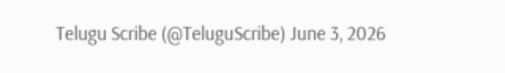Telugu Scribe (@TeluguScribe) June 3, 2026